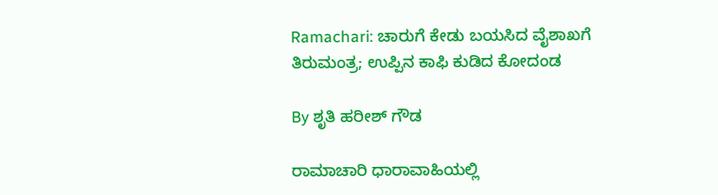Ramachari: ಚಾರುಗೆ ಕೇಡು ಬಯಸಿದ ವೈಶಾಖಗೆ ತಿರುಮಂತ್ರ; ಉಪ್ಪಿನ ಕಾಫಿ ಕುಡಿದ ಕೋದಂಡ

By ಶೃತಿ ಹರೀಶ್ ಗೌಡ

ರಾಮಾಚಾರಿ ಧಾರಾವಾಹಿಯಲ್ಲಿ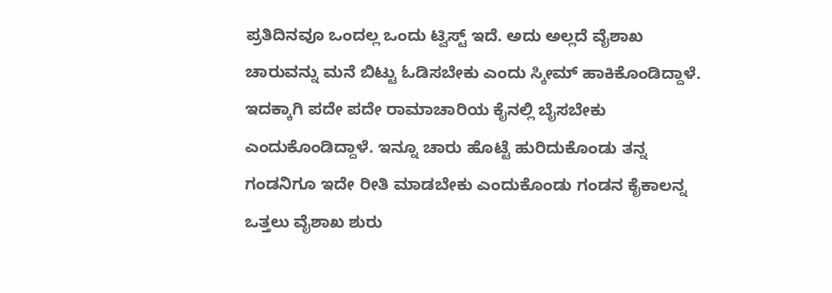ಪ್ರತಿದಿನವೂ ಒಂದಲ್ಲ ಒಂದು ಟ್ವಿಸ್ಟ್ ಇದೆ. ಅದು ಅಲ್ಲದೆ ವೈಶಾಖ ಚಾರುವನ್ನು ಮನೆ ಬಿಟ್ಟು ಓಡಿಸಬೇಕು ಎಂದು ಸ್ಕೀಮ್ ಹಾಕಿಕೊಂಡಿದ್ದಾಳೆ. ಇದಕ್ಕಾಗಿ ಪದೇ ಪದೇ ರಾಮಾಚಾರಿಯ ಕೈನಲ್ಲಿ ಬೈಸಬೇಕು ಎಂದುಕೊಂಡಿದ್ದಾಳೆ. ಇನ್ನೂ ಚಾರು ಹೊಟ್ಟೆ ಹುರಿದುಕೊಂಡು ತನ್ನ ಗಂಡನಿಗೂ ಇದೇ ರೀತಿ ಮಾಡಬೇಕು ಎಂದುಕೊಂಡು ಗಂಡನ ಕೈಕಾಲನ್ನ ಒತ್ತಲು ವೈಶಾಖ ಶುರು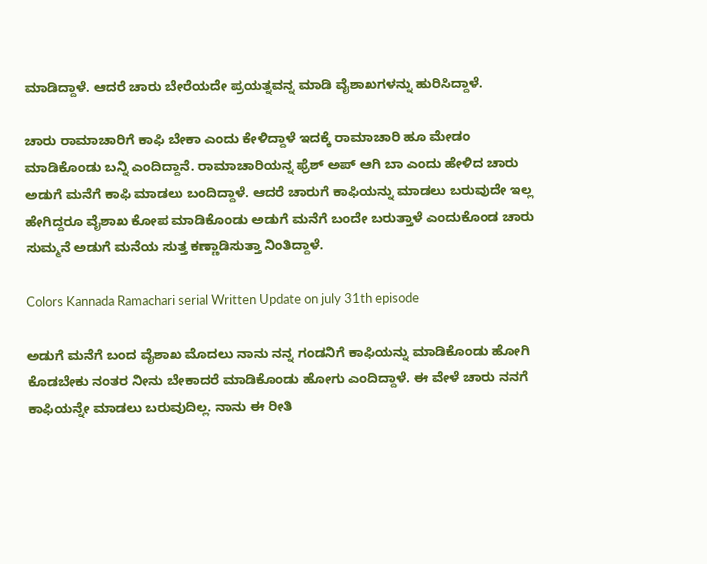ಮಾಡಿದ್ದಾಳೆ. ಆದರೆ ಚಾರು ಬೇರೆಯದೇ ಪ್ರಯತ್ನವನ್ನ ಮಾಡಿ ವೈಶಾಖಗಳನ್ನು ಹುರಿಸಿದ್ದಾಳೆ.

ಚಾರು ರಾಮಾಚಾರಿಗೆ ಕಾಫಿ ಬೇಕಾ ಎಂದು ಕೇಳಿದ್ದಾಳೆ ಇದಕ್ಕೆ ರಾಮಾಚಾರಿ ಹೂ ಮೇಡಂ ಮಾಡಿಕೊಂಡು ಬನ್ನಿ ಎಂದಿದ್ದಾನೆ. ರಾಮಾಚಾರಿಯನ್ನ ಫ್ರೆಶ್ ಅಪ್ ಆಗಿ ಬಾ ಎಂದು ಹೇಳಿದ ಚಾರು ಅಡುಗೆ ಮನೆಗೆ ಕಾಫಿ ಮಾಡಲು ಬಂದಿದ್ದಾಳೆ. ಆದರೆ ಚಾರುಗೆ ಕಾಫಿಯನ್ನು ಮಾಡಲು ಬರುವುದೇ ಇಲ್ಲ ಹೇಗಿದ್ದರೂ ವೈಶಾಖ ಕೋಪ ಮಾಡಿಕೊಂಡು ಅಡುಗೆ ಮನೆಗೆ ಬಂದೇ ಬರುತ್ತಾಳೆ ಎಂದುಕೊಂಡ ಚಾರು ಸುಮ್ಮನೆ ಅಡುಗೆ ಮನೆಯ ಸುತ್ತ ಕಣ್ಣಾಡಿಸುತ್ತಾ ನಿಂತಿದ್ದಾಳೆ.

Colors Kannada Ramachari serial Written Update on july 31th episode

ಅಡುಗೆ ಮನೆಗೆ ಬಂದ ವೈಶಾಖ ಮೊದಲು ನಾನು ನನ್ನ ಗಂಡನಿಗೆ ಕಾಫಿಯನ್ನು ಮಾಡಿಕೊಂಡು ಹೋಗಿ ಕೊಡಬೇಕು ನಂತರ ನೀನು ಬೇಕಾದರೆ ಮಾಡಿಕೊಂಡು ಹೋಗು ಎಂದಿದ್ದಾಳೆ. ಈ ವೇಳೆ ಚಾರು ನನಗೆ ಕಾಫಿಯನ್ನೇ ಮಾಡಲು ಬರುವುದಿಲ್ಲ. ನಾನು ಈ ರೀತಿ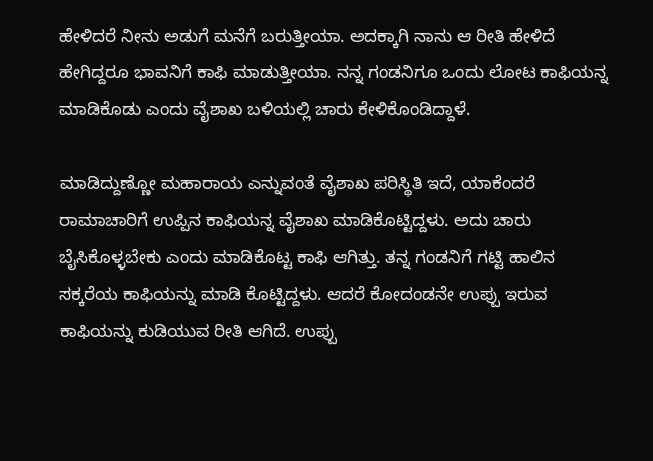ಹೇಳಿದರೆ ನೀನು ಅಡುಗೆ ಮನೆಗೆ ಬರುತ್ತೀಯಾ. ಅದಕ್ಕಾಗಿ ನಾನು ಆ ರೀತಿ ಹೇಳಿದೆ ಹೇಗಿದ್ದರೂ ಭಾವನಿಗೆ ಕಾಫಿ ಮಾಡುತ್ತೀಯಾ. ನನ್ನ ಗಂಡನಿಗೂ ಒಂದು ಲೋಟ ಕಾಫಿಯನ್ನ ಮಾಡಿಕೊಡು ಎಂದು ವೈಶಾಖ ಬಳಿಯಲ್ಲಿ ಚಾರು ಕೇಳಿಕೊಂಡಿದ್ದಾಳೆ.

ಮಾಡಿದ್ದುಣ್ಣೋ ಮಹಾರಾಯ ಎನ್ನುವಂತೆ ವೈಶಾಖ ಪರಿಸ್ಥಿತಿ ಇದೆ, ಯಾಕೆಂದರೆ ರಾಮಾಚಾರಿಗೆ ಉಪ್ಪಿನ ಕಾಫಿಯನ್ನ ವೈಶಾಖ ಮಾಡಿಕೊಟ್ಟಿದ್ದಳು. ಅದು ಚಾರು ಬೈಸಿಕೊಳ್ಳಬೇಕು ಎಂದು ಮಾಡಿಕೊಟ್ಟ ಕಾಫಿ ಆಗಿತ್ತು. ತನ್ನ ಗಂಡನಿಗೆ ಗಟ್ಟಿ ಹಾಲಿನ ಸಕ್ಕರೆಯ ಕಾಫಿಯನ್ನು ಮಾಡಿ ಕೊಟ್ಟಿದ್ದಳು. ಆದರೆ ಕೋದಂಡನೇ ಉಪ್ಪು ಇರುವ ಕಾಫಿಯನ್ನು ಕುಡಿಯುವ ರೀತಿ ಆಗಿದೆ. ಉಪ್ಪು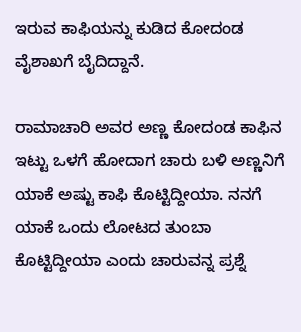ಇರುವ ಕಾಫಿಯನ್ನು ಕುಡಿದ ಕೋದಂಡ ವೈಶಾಖಗೆ ಬೈದಿದ್ದಾನೆ.

ರಾಮಾಚಾರಿ ಅವರ ಅಣ್ಣ ಕೋದಂಡ ಕಾಫಿನ ಇಟ್ಟು ಒಳಗೆ ಹೋದಾಗ ಚಾರು ಬಳಿ ಅಣ್ಣನಿಗೆ ಯಾಕೆ ಅಷ್ಟು ಕಾಫಿ ಕೊಟ್ಟಿದ್ದೀಯಾ. ನನಗೆ ಯಾಕೆ ಒಂದು ಲೋಟದ ತುಂಬಾ ಕೊಟ್ಟಿದ್ದೀಯಾ ಎಂದು ಚಾರುವನ್ನ ಪ್ರಶ್ನೆ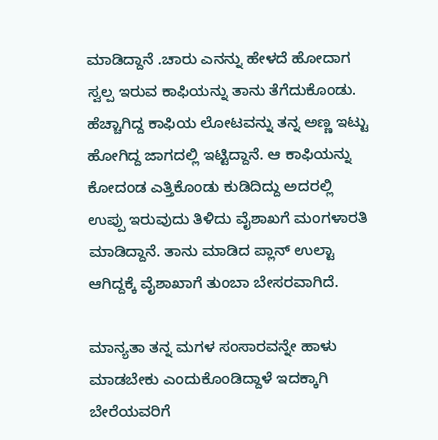ಮಾಡಿದ್ದಾನೆ .ಚಾರು ಎನನ್ನು ಹೇಳದೆ ಹೋದಾಗ ಸ್ವಲ್ಪ ಇರುವ ಕಾಫಿಯನ್ನು ತಾನು ತೆಗೆದುಕೊಂಡು. ಹೆಚ್ಚಾಗಿದ್ದ ಕಾಫಿಯ ಲೋಟವನ್ನು ತನ್ನ ಅಣ್ಣ ಇಟ್ಟು ಹೋಗಿದ್ದ ಜಾಗದಲ್ಲಿ ಇಟ್ಟಿದ್ದಾನೆ. ಆ ಕಾಫಿಯನ್ನು ಕೋದಂಡ ಎತ್ತಿಕೊಂಡು ಕುಡಿದಿದ್ದು ಅದರಲ್ಲಿ ಉಪ್ಪು ಇರುವುದು ತಿಳಿದು ವೈಶಾಖಗೆ ಮಂಗಳಾರತಿ ಮಾಡಿದ್ದಾನೆ. ತಾನು ಮಾಡಿದ ಪ್ಲಾನ್ ಉಲ್ಟಾ ಆಗಿದ್ದಕ್ಕೆ ವೈಶಾಖಾಗೆ ತುಂಬಾ ಬೇಸರವಾಗಿದೆ.

ಮಾನ್ಯತಾ ತನ್ನ ಮಗಳ ಸಂಸಾರವನ್ನೇ ಹಾಳು ಮಾಡಬೇಕು ಎಂದುಕೊಂಡಿದ್ದಾಳೆ ಇದಕ್ಕಾಗಿ ಬೇರೆಯವರಿಗೆ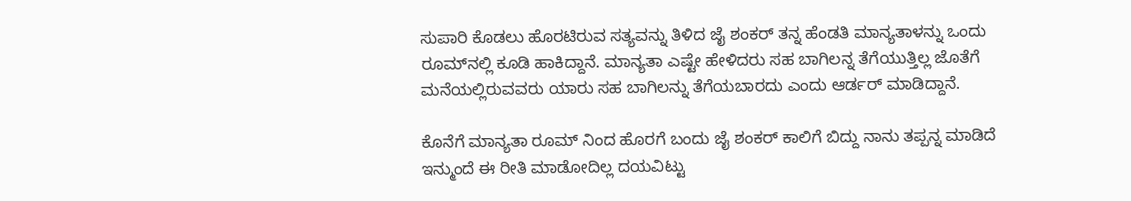ಸುಪಾರಿ ಕೊಡಲು ಹೊರಟಿರುವ ಸತ್ಯವನ್ನು ತಿಳಿದ ಜೈ ಶಂಕರ್ ತನ್ನ ಹೆಂಡತಿ ಮಾನ್ಯತಾಳನ್ನು ಒಂದು ರೂಮ್‌ನಲ್ಲಿ ಕೂಡಿ ಹಾಕಿದ್ದಾನೆ. ಮಾನ್ಯತಾ ಎಷ್ಟೇ ಹೇಳಿದರು ಸಹ ಬಾಗಿಲನ್ನ ತೆಗೆಯುತ್ತಿಲ್ಲ ಜೊತೆಗೆ ಮನೆಯಲ್ಲಿರುವವರು ಯಾರು ಸಹ ಬಾಗಿಲನ್ನು ತೆಗೆಯಬಾರದು ಎಂದು ಆರ್ಡರ್ ಮಾಡಿದ್ದಾನೆ.

ಕೊನೆಗೆ ಮಾನ್ಯತಾ ರೂಮ್ ನಿಂದ ಹೊರಗೆ ಬಂದು ಜೈ ಶಂಕರ್ ಕಾಲಿಗೆ ಬಿದ್ದು ನಾನು ತಪ್ಪನ್ನ ಮಾಡಿದೆ ಇನ್ಮುಂದೆ ಈ ರೀತಿ ಮಾಡೋದಿಲ್ಲ ದಯವಿಟ್ಟು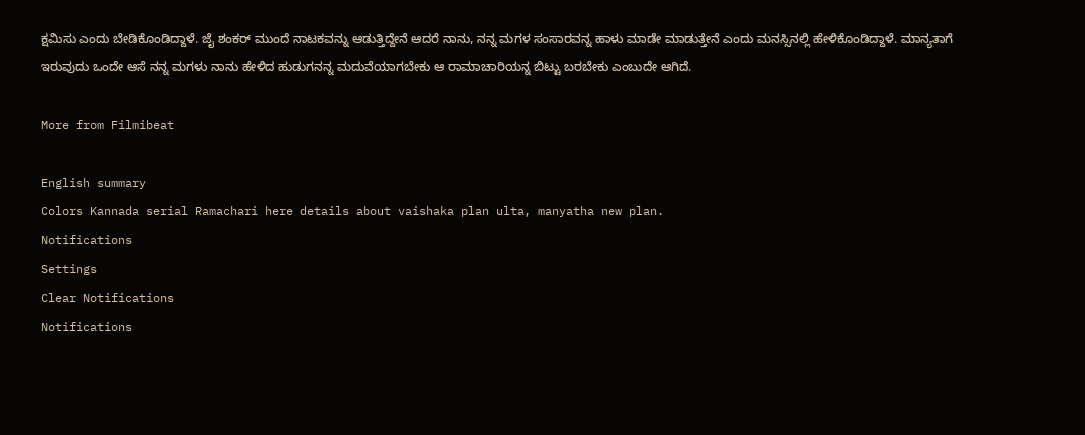ಕ್ಷಮಿಸು ಎಂದು ಬೇಡಿಕೊಂಡಿದ್ದಾಳೆ. ಜೈ ಶಂಕರ್ ಮುಂದೆ ನಾಟಕವನ್ನು ಆಡುತ್ತಿದ್ದೇನೆ ಆದರೆ ನಾನು, ನನ್ನ ಮಗಳ ಸಂಸಾರವನ್ನ ಹಾಳು ಮಾಡೇ ಮಾಡುತ್ತೇನೆ ಎಂದು ಮನಸ್ಸಿನಲ್ಲಿ ಹೇಳಿಕೊಂಡಿದ್ದಾಳೆ. ಮಾನ್ಯತಾಗೆ ಇರುವುದು ಒಂದೇ ಆಸೆ ನನ್ನ ಮಗಳು ನಾನು ಹೇಳಿದ ಹುಡುಗನನ್ನ ಮದುವೆಯಾಗಬೇಕು ಆ ರಾಮಾಚಾರಿಯನ್ನ ಬಿಟ್ಟು ಬರಬೇಕು ಎಂಬುದೇ ಆಗಿದೆ.

More from Filmibeat

English summary
Colors Kannada serial Ramachari here details about vaishaka plan ulta, manyatha new plan.
Notifications
Settings
Clear Notifications
Notifications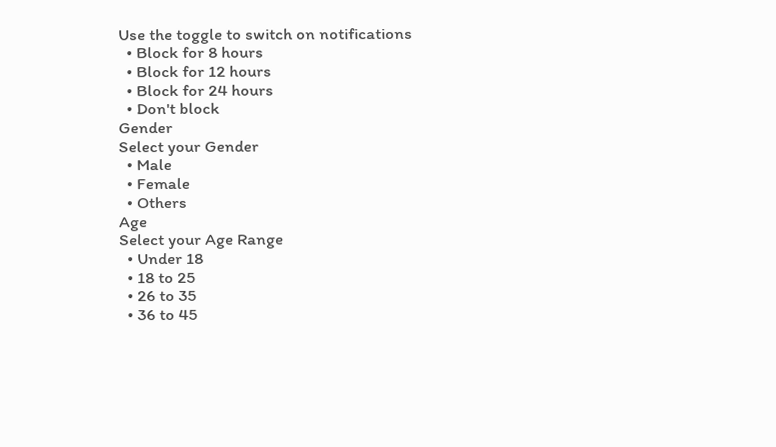Use the toggle to switch on notifications
  • Block for 8 hours
  • Block for 12 hours
  • Block for 24 hours
  • Don't block
Gender
Select your Gender
  • Male
  • Female
  • Others
Age
Select your Age Range
  • Under 18
  • 18 to 25
  • 26 to 35
  • 36 to 45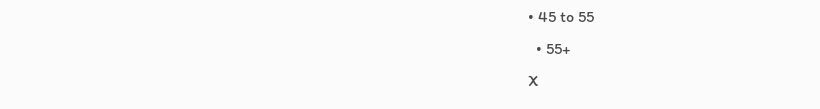• 45 to 55
  • 55+
X